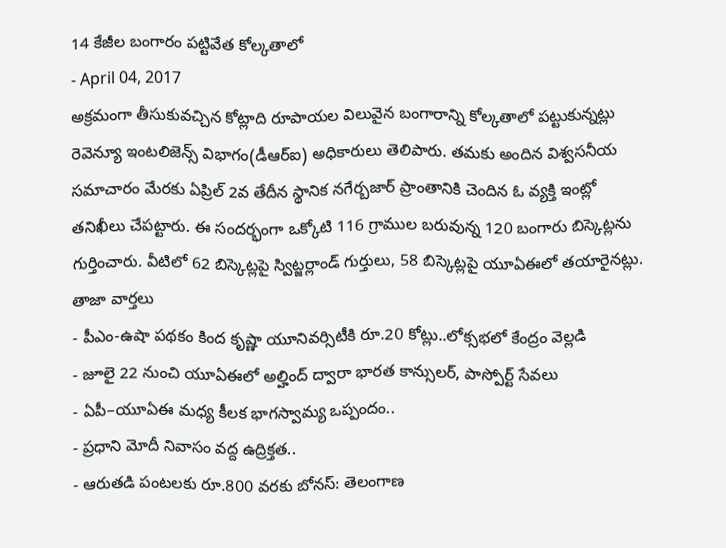14 కేజీల బంగారం పట్టివేత కోల్కతాలో
- April 04, 2017
అక్రమంగా తీసుకువచ్చిన కోట్లాది రూపాయల విలువైన బంగారాన్ని కోల్కతాలో పట్టుకున్నట్లు రెవెన్యూ ఇంటలిజెన్స్ విభాగం(డీఆర్ఐ) అధికారులు తెలిపారు. తమకు అందిన విశ్వసనీయ సమాచారం మేరకు ఏప్రిల్ 2వ తేదీన స్థానిక నగేర్బజార్ ప్రాంతానికి చెందిన ఓ వ్యక్తి ఇంట్లో తనిఖీలు చేపట్టారు. ఈ సందర్భంగా ఒక్కోటి 116 గ్రాముల బరువున్న 120 బంగారు బిస్కెట్లను గుర్తించారు. వీటిలో 62 బిస్కెట్లపై స్విట్జర్లాండ్ గుర్తులు, 58 బిస్కెట్లపై యూఏఈలో తయారైనట్లు.
తాజా వార్తలు
- పీఎం-ఉషా పథకం కింద కృష్ణా యూనివర్సిటీకి రూ.20 కోట్లు..లోక్సభలో కేంద్రం వెల్లడి
- జూలై 22 నుంచి యూఏఈలో అల్హింద్ ద్వారా భారత కాన్సులర్, పాస్పోర్ట్ సేవలు
- ఏపీ–యూఏఈ మధ్య కీలక భాగస్వామ్య ఒప్పందం..
- ప్రధాని మోదీ నివాసం వద్ద ఉద్రిక్తత..
- ఆరుతడి పంటలకు రూ.800 వరకు బోనస్: తెలంగాణ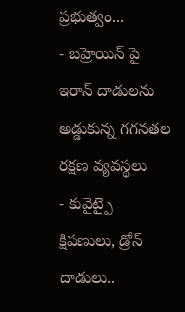ప్రభుత్వం...
- బహ్రెయిన్ పై ఇరాన్ దాడులను అడ్డుకున్న గగనతల రక్షణ వ్యవస్థలు
- కువైట్పై క్షిపణులు, డ్రోన్ దాడులు..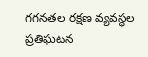గగనతల రక్షణ వ్యవస్థల ప్రతిఘటన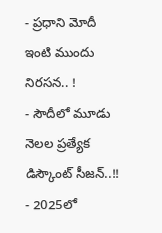- ప్రధాని మోదీ ఇంటి ముందు నిరసన.. !
- సౌదీలో మూడు నెలల ప్రత్యేక డిస్కౌంట్ సీజన్..!!
- 2025లో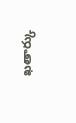ఖతార్కు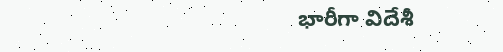భారీగా విదేశీ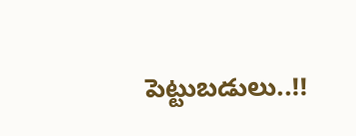పెట్టుబడులు..!!